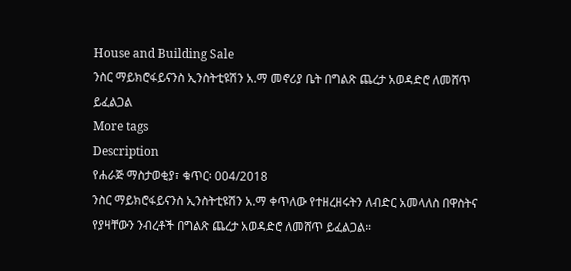House and Building Sale
ንስር ማይክሮፋይናንስ ኢንስትቲዩሽን አ.ማ መኖሪያ ቤት በግልጽ ጨረታ አወዳድሮ ለመሸጥ ይፈልጋል
More tags
Description
የሐራጅ ማስታወቂያ፣ ቁጥር፡ 004/2018
ንስር ማይክሮፋይናንስ ኢንስትቲዩሽን አ.ማ ቀጥለው የተዘረዘሩትን ለብድር አመላለስ በዋስትና የያዛቸውን ንብረቶች በግልጽ ጨረታ አወዳድሮ ለመሸጥ ይፈልጋል።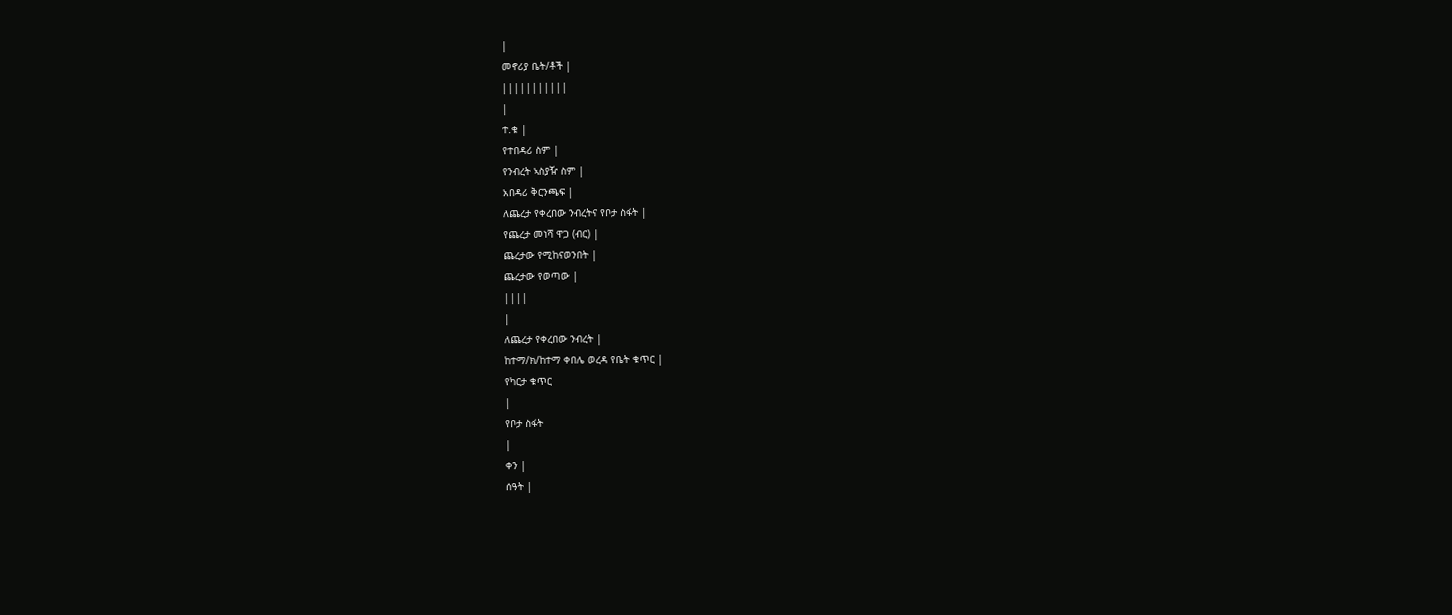|
መኖሪያ ቤት/ቶች |
|||||||||||
|
ተ.ቁ |
የተበዳሪ ስም |
የንብረት ኣስያዥ ስም |
አበዳሪ ቅርንጫፍ |
ለጨረታ የቀረበው ንብረትና የቦታ ስፋት |
የጨረታ መነሻ ዋጋ (ብር) |
ጨረታው የሚከናወንበት |
ጨረታው የወጣው |
||||
|
ለጨረታ የቀረበው ንብረት |
ከተማ/ክ/ከተማ ቀበሌ ወረዳ የቤት ቁጥር |
የካርታ ቁጥር
|
የቦታ ስፋት
|
ቀን |
ሰዓት |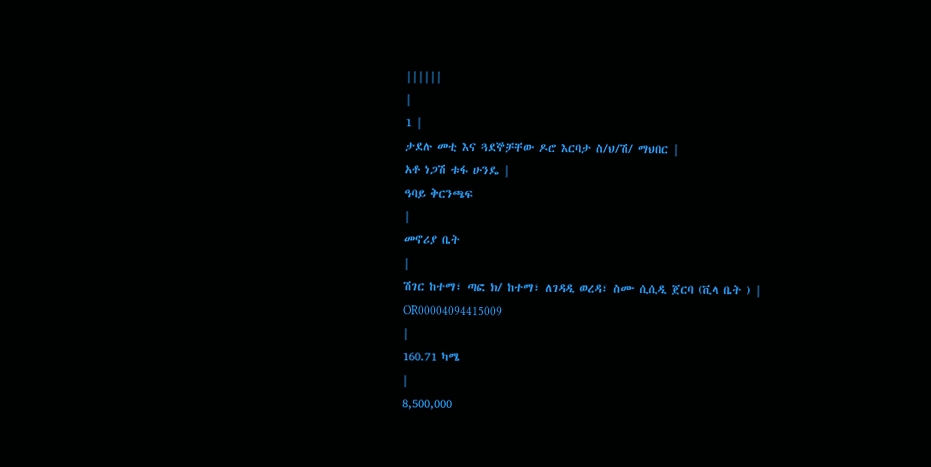||||||
|
1 |
ታደሉ መቲ እና ጓደኞቻቸው ዶሮ እርባታ ስ/ህ/ሽ/ ማህበር |
አቶ ነጋሽ ቱፋ ሁንዴ |
ዓባይ ቅርንጫፍ
|
መኖሪያ ቤት
|
ሽገር ከተማ፣ ጣፎ ክ/ ከተማ፣ ለገዳዲ ወረዳ፣ ስሙ ሲሲዲ ጀርባ (ቪላ ቤት ) |
OR00004094415009
|
160.71 ካሜ
|
8,500,000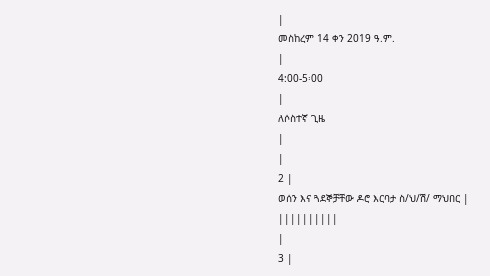|
መስከረም 14 ቀን 2019 ዓ.ም.
|
4:00-5፡00
|
ለሶስተኛ ጊዜ
|
|
2 |
ወሰን እና ጓደኞቻቸው ዶሮ እርባታ ስ/ህ/ሽ/ ማህበር |
||||||||||
|
3 |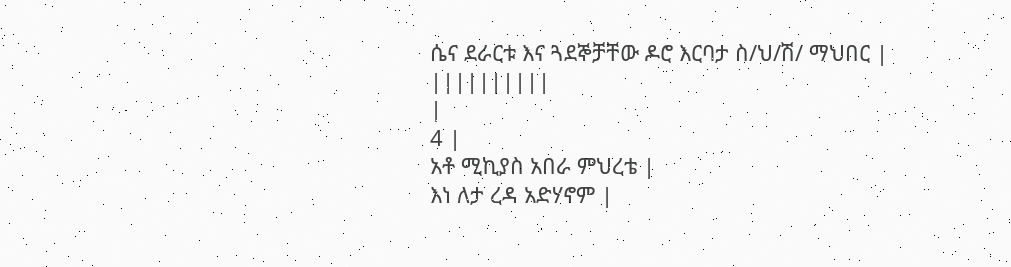ሴና ደራርቱ እና ጓደኞቻቸው ዶሮ እርባታ ስ/ህ/ሽ/ ማህበር |
||||||||||
|
4 |
አቶ ሚኪያስ አበራ ምህረቴ |
እነ ለታ ረዳ አድሃኖም |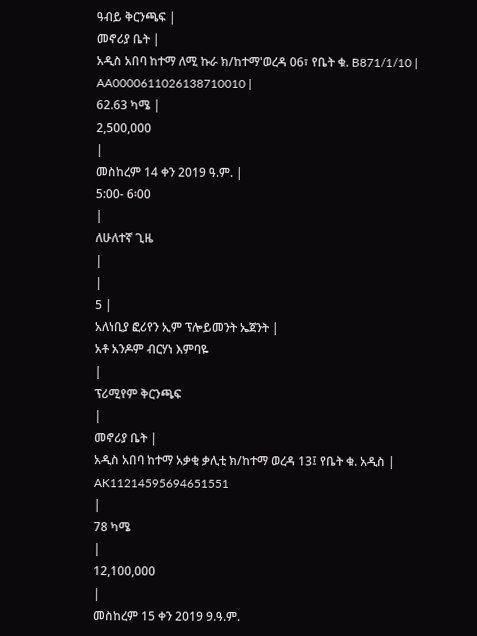ዓብይ ቅርንጫፍ |
መኖሪያ ቤት |
አዲስ አበባ ከተማ ለሚ ኩራ ክ/ከተማ'ወረዳ 06፣ የቤት ቁ. B871/1/10 |
AA0000611026138710010 |
62.63 ካሜ |
2,500,000
|
መስከረም 14 ቀን 2019 ዓ.ም. |
5:00- 6፡00
|
ለሁለተኛ ጊዜ
|
|
5 |
አለነቢያ ፎሪየን ኢም ፕሎይመንት ኤጀንት |
አቶ አንዶም ብርሃነ እምባዬ
|
ፕሪሚየም ቅርንጫፍ
|
መኖሪያ ቤት |
አዲስ አበባ ከተማ አቃቂ ቃሊቲ ክ/ከተማ ወረዳ 13፤ የቤት ቁ. አዲስ |
AK11214595694651551
|
78 ካሜ
|
12,100,000
|
መስከረም 15 ቀን 2019 9.ዓ.ም.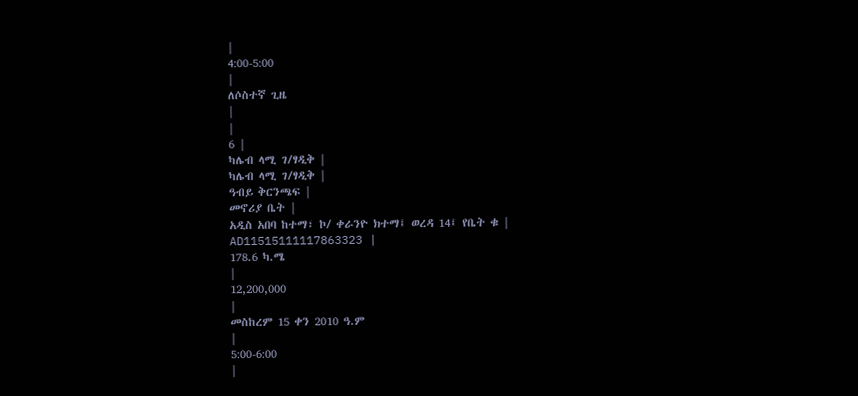|
4:00-5:00
|
ለሶስተኛ ጊዜ
|
|
6 |
ካሌብ ላሚ ገ/ፃዲቅ |
ካሌብ ላሚ ገ/ፃዲቅ |
ዓብይ ቅርንጫፍ |
መኖሪያ ቤት |
አዲስ አበባ ከተማ፣ ኮ/ ቀራንዮ ክተማ፤ ወረዳ 14፤ የቤት ቁ |
AD11515111117863323 |
178.6 ካ.ሜ
|
12,200,000
|
መስከረም 15 ቀን 2010 ዓ.ም
|
5:00-6:00
|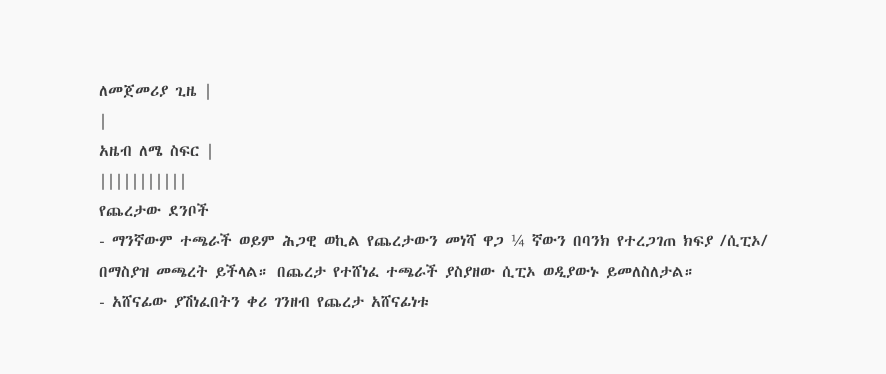ለመጀመሪያ ጊዜ |
|
አዜብ ለሜ ስፍር |
|||||||||||
የጨረታው ደንቦች
- ማንኛውም ተጫራች ወይም ሕጋዊ ወኪል የጨረታውን መነሻ ዋጋ ¼ ኛውን በባንክ የተረጋገጠ ክፍያ /ሲፒኦ/ በማስያዝ መጫረት ይችላል። በጨረታ የተሸነፈ ተጫራች ያስያዘው ሲፒኦ ወዲያውኑ ይመለስለታል።
- አሸናፊው ያሽነፈበትን ቀሪ ገንዘብ የጨረታ አሸናፊነቱ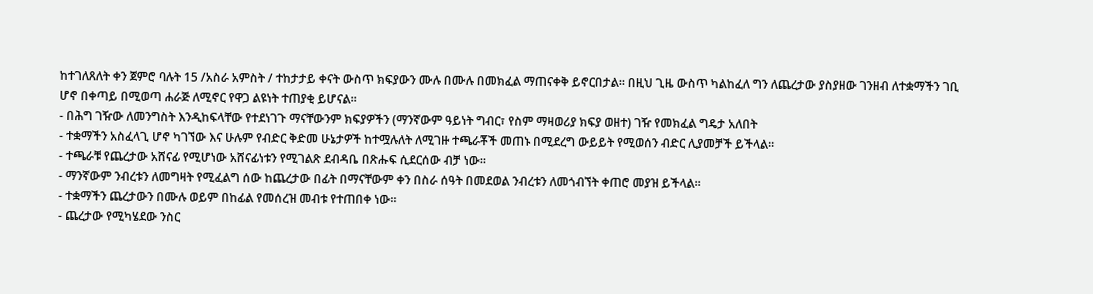ከተገለጸለት ቀን ጀምሮ ባሉት 15 /አስራ አምስት / ተከታታይ ቀናት ውስጥ ክፍያውን ሙሉ በሙሉ በመክፈል ማጠናቀቅ ይኖርበታል። በዚህ ጊዜ ውስጥ ካልከፈለ ግን ለጨረታው ያስያዘው ገንዘብ ለተቋማችን ገቢ ሆኖ በቀጣይ በሚወጣ ሐራጅ ለሚኖር የዋጋ ልዩነት ተጠያቂ ይሆናል።
- በሕግ ገዥው ለመንግስት እንዲከፍላቸው የተደነገጉ ማናቸውንም ክፍያዎችን (ማንኛውም ዓይነት ግብር፣ የስም ማዛወሪያ ክፍያ ወዘተ) ገዥ የመክፈል ግዴታ አለበት
- ተቋማችን አስፈላጊ ሆኖ ካገኘው እና ሁሉም የብድር ቅድመ ሁኔታዎች ከተሟሉለት ለሚገዙ ተጫራቾች መጠኑ በሚደረግ ውይይት የሚወሰን ብድር ሊያመቻች ይችላል።
- ተጫራቹ የጨረታው አሸናፊ የሚሆነው አሸናፊነቱን የሚገልጽ ደብዳቤ በጽሑፍ ሲደርሰው ብቻ ነው።
- ማንኛውም ንብረቱን ለመግዛት የሚፈልግ ሰው ከጨረታው በፊት በማናቸውም ቀን በስራ ሰዓት በመደወል ንብረቱን ለመጎብኘት ቀጠሮ መያዝ ይችላል።
- ተቋማችን ጨረታውን በሙሉ ወይም በከፊል የመሰረዝ መብቱ የተጠበቀ ነው።
- ጨረታው የሚካሄደው ንስር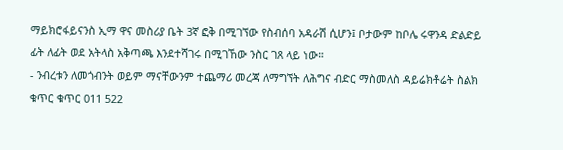ማይክሮፋይናንስ ኢማ ዋና መስሪያ ቤት 3ኛ ፎቅ በሚገኘው የስብሰባ አዳራሽ ሲሆን፤ ቦታውም ከቦሌ ሩዋንዳ ድልድይ ፊት ለፊት ወደ አትላስ አቅጣጫ እንደተሻገሩ በሚገኸው ንስር ገጸ ላይ ነው።
- ንብረቱን ለመጎብንት ወይም ማናቸውንም ተጨማሪ መረጃ ለማግኘት ለሕግና ብድር ማስመለስ ዳይሬክቶሬት ስልክ ቁጥር ቁጥር 011 522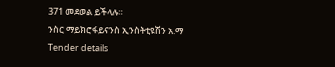371 መደወል ይችላሉ።
ንስር ማይክሮፋይናንስ ኢንስትቲዩሽን አ.ማ
Tender details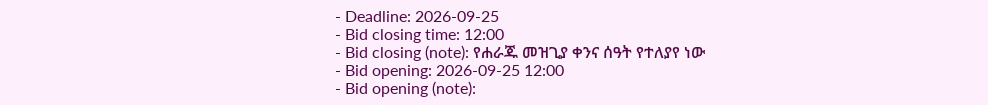- Deadline: 2026-09-25
- Bid closing time: 12:00
- Bid closing (note): የሐራጁ መዝጊያ ቀንና ሰዓት የተለያየ ነው
- Bid opening: 2026-09-25 12:00
- Bid opening (note):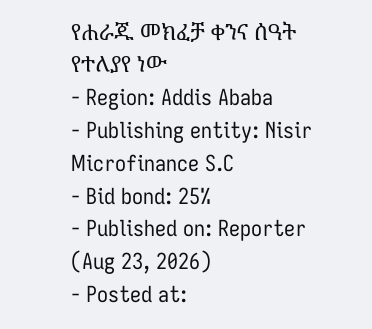የሐራጁ መክፈቻ ቀንና ሰዓት የተለያየ ነው
- Region: Addis Ababa
- Publishing entity: Nisir Microfinance S.C
- Bid bond: 25%
- Published on: Reporter (Aug 23, 2026)
- Posted at: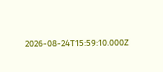2026-08-24T15:59:10.000Z